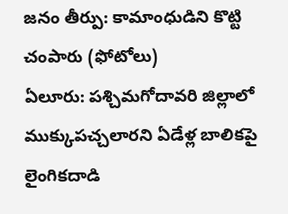జనం తీర్పు: కామాంధుడిని కొట్టి చంపారు (ఫోటోలు)
ఏలూరు: పశ్చిమగోదావరి జిల్లాలో ముక్కుపచ్చలారని ఏడేళ్ల బాలికపై లైంగికదాడి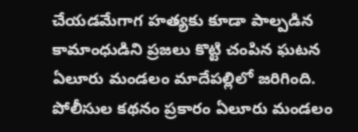చేయడమేగాగ హత్యకు కూడా పాల్పడిన కామాంధుడిని ప్రజలు కొట్టి చంపిన ఘటన ఏలూరు మండలం మాదేపల్లిలో జరిగింది.
పోలీసుల కథనం ప్రకారం ఏలూరు మండలం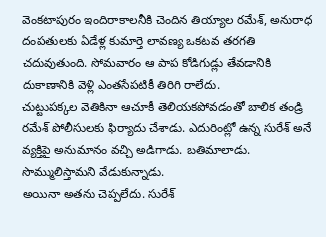వెంకటాపురం ఇందిరాకాలనీకి చెందిన తియ్యాల రమేశ్, అనురాధ దంపతులకు ఏడేళ్ల కుమార్తె లావణ్య ఒకటవ తరగతి చదువుతుంది. సోమవారం ఆ పాప కోడిగుడ్లు తేవడానికి దుకాణానికి వెళ్లి ఎంతసేపటికీ తిరిగి రాలేదు.
చుట్టుపక్కల వెతికినా ఆచూకీ తెలియకపోవడంతో బాలిక తండ్రి రమేశ్ పోలీసులకు ఫిర్యాదు చేశాడు. ఎదురింట్లో ఉన్న సురేశ్ అనే వ్యక్తిపై అనుమానం వచ్చి అడిగాడు. బతిమాలాడు. సొమ్ములిస్తామని వేడుకున్నాడు.
అయినా అతను చెప్పలేదు. సురేశ్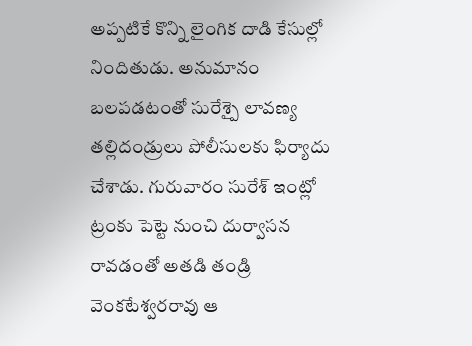అప్పటికే కొన్ని లైంగిక దాడి కేసుల్లో నిందితుడు. అనుమానం బలపడటంతో సురేశ్పై లావణ్య తల్లిదండ్రులు పోలీసులకు ఫిర్యాదు చేశాడు. గురువారం సురేశ్ ఇంట్లో ట్రంకు పెట్టె నుంచి దుర్వాసన రావడంతో అతడి తండ్రి వెంకటేశ్వరరావు ఆ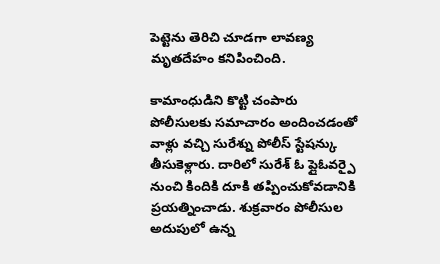పెట్టెను తెరిచి చూడగా లావణ్య మృతదేహం కనిపించింది.

కామాంధుడిని కొట్టి చంపారు
పోలీసులకు సమాచారం అందించడంతో వాళ్లు వచ్చి సురేశ్ను పోలీస్ స్టేషన్కు తీసుకెళ్లారు. దారిలో సురేశ్ ఓ ప్లైఓవర్పై నుంచి కిందికి దూకి తప్పించుకోవడానికి ప్రయత్నించాడు. శుక్రవారం పోలీసుల అదుపులో ఉన్న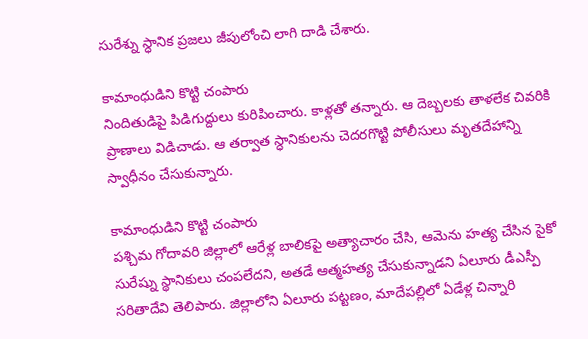సురేశ్ను స్ధానిక ప్రజలు జీపులోంచి లాగి దాడి చేశారు.

కామాంధుడిని కొట్టి చంపారు
నిందితుడిపై పిడిగుద్దులు కురిపించారు. కాళ్లతో తన్నారు. ఆ దెబ్బలకు తాళలేక చివరికి ప్రాణాలు విడిచాడు. ఆ తర్వాత స్ధానికులను చెదరగొట్టి పోలీసులు మృతదేహాన్ని స్వాధీనం చేసుకున్నారు.

కామాంధుడిని కొట్టి చంపారు
పశ్చిమ గోదావరి జిల్లాలో ఆరేళ్ల బాలికపై అత్యాచారం చేసి, ఆమెను హత్య చేసిన సైకో సురేష్ను స్థానికులు చంపలేదని, అతడే ఆత్మహత్య చేసుకున్నాడని ఏలూరు డీఎస్పీ సరితాదేవి తెలిపారు. జిల్లాలోని ఏలూరు పట్టణం, మాదేపల్లిలో ఏడేళ్ల చిన్నారి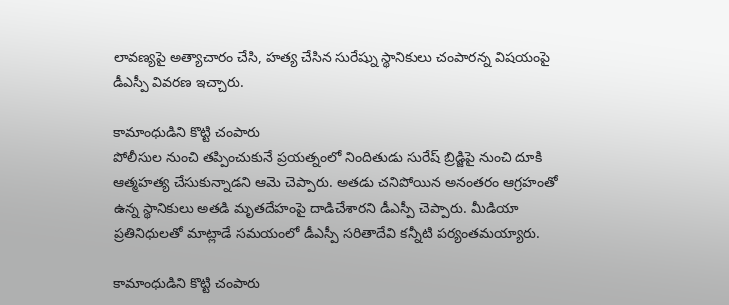లావణ్యపై అత్యాచారం చేసి, హత్య చేసిన సురేష్ను స్థానికులు చంపారన్న విషయంపై డీఎస్పీ వివరణ ఇచ్చారు.

కామాంధుడిని కొట్టి చంపారు
పోలీసుల నుంచి తప్పించుకునే ప్రయత్నంలో నిందితుడు సురేష్ బ్రిడ్జిపై నుంచి దూకి ఆత్మహత్య చేసుకున్నాడని ఆమె చెప్పారు. అతడు చనిపోయిన అనంతరం ఆగ్రహంతో ఉన్న స్థానికులు అతడి మృతదేహంపై దాడిచేశారని డీఎస్పీ చెప్పారు. మీడియా ప్రతినిధులతో మాట్లాడే సమయంలో డీఎస్పీ సరితాదేవి కన్నీటి పర్యంతమయ్యారు.

కామాంధుడిని కొట్టి చంపారు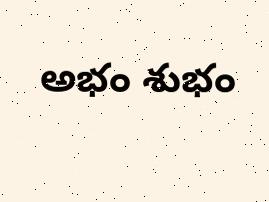అభం శుభం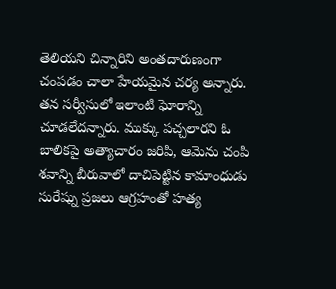తెలియని చిన్నారిని అంతదారుణంగా చంపడం చాలా హేయమైన చర్య అన్నారు. తన సర్వీసులో ఇలాంటి ఘోరాన్ని చూడలేదన్నారు. ముక్కు పచ్చలారని ఓ బాలికపై అత్యాచారం జరిపి, ఆమెను చంపి శవాన్ని బీరువాలో దాచిపెట్టిన కామాంధుడు సురేష్ను ప్రజలు ఆగ్రహంతో హత్య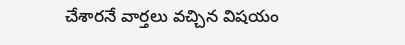చేశారనే వార్తలు వచ్చిన విషయం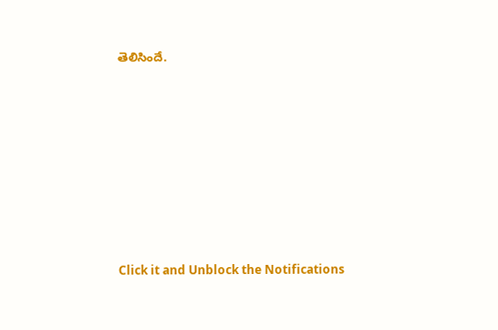తెలిసిందే.












Click it and Unblock the Notifications